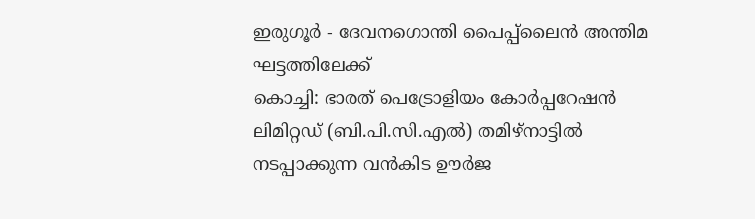ഇരുഗൂർ - ദേവനഗൊന്തി പൈപ്പ്ലൈൻ അന്തിമ ഘട്ടത്തിലേക്ക്
കൊച്ചി: ഭാരത് പെട്രോളിയം കോർപ്പറേഷൻ ലിമിറ്റഡ് (ബി.പി.സി.എൽ) തമിഴ്നാട്ടിൽ നടപ്പാക്കുന്ന വൻകിട ഊർജ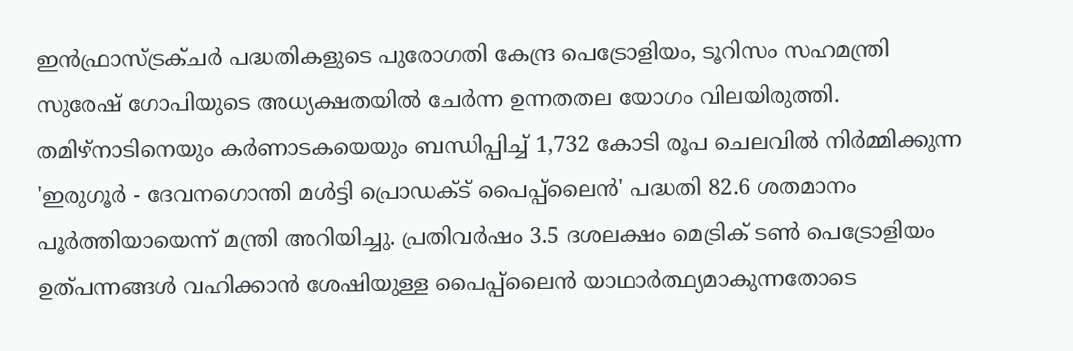ഇൻഫ്രാസ്ട്രക്ചർ പദ്ധതികളുടെ പുരോഗതി കേന്ദ്ര പെട്രോളിയം, ടൂറിസം സഹമന്ത്രി സുരേഷ് ഗോപിയുടെ അധ്യക്ഷതയിൽ ചേർന്ന ഉന്നതതല യോഗം വിലയിരുത്തി. തമിഴ്നാടിനെയും കർണാടകയെയും ബന്ധിപ്പിച്ച് 1,732 കോടി രൂപ ചെലവിൽ നിർമ്മിക്കുന്ന 'ഇരുഗൂർ - ദേവനഗൊന്തി മൾട്ടി പ്രൊഡക്ട് പൈപ്പ്ലൈൻ' പദ്ധതി 82.6 ശതമാനം പൂർത്തിയായെന്ന് മന്ത്രി അറിയിച്ചു. പ്രതിവർഷം 3.5 ദശലക്ഷം മെട്രിക് ടൺ പെട്രോളിയം ഉത്പന്നങ്ങൾ വഹിക്കാൻ ശേഷിയുള്ള പൈപ്പ്ലൈൻ യാഥാർത്ഥ്യമാകുന്നതോടെ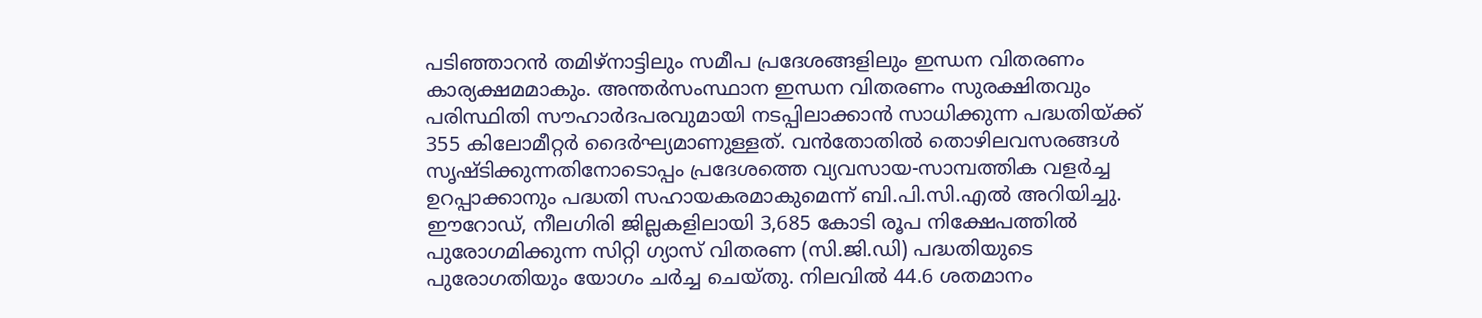പടിഞ്ഞാറൻ തമിഴ്നാട്ടിലും സമീപ പ്രദേശങ്ങളിലും ഇന്ധന വിതരണം കാര്യക്ഷമമാകും. അന്തർസംസ്ഥാന ഇന്ധന വിതരണം സുരക്ഷിതവും പരിസ്ഥിതി സൗഹാർദപരവുമായി നടപ്പിലാക്കാൻ സാധിക്കുന്ന പദ്ധതിയ്ക്ക് 355 കിലോമീറ്റർ ദൈർഘ്യമാണുള്ളത്. വൻതോതിൽ തൊഴിലവസരങ്ങൾ സൃഷ്ടിക്കുന്നതിനോടൊപ്പം പ്രദേശത്തെ വ്യവസായ-സാമ്പത്തിക വളർച്ച ഉറപ്പാക്കാനും പദ്ധതി സഹായകരമാകുമെന്ന് ബി.പി.സി.എൽ അറിയിച്ചു. ഈറോഡ്, നീലഗിരി ജില്ലകളിലായി 3,685 കോടി രൂപ നിക്ഷേപത്തിൽ പുരോഗമിക്കുന്ന സിറ്റി ഗ്യാസ് വിതരണ (സി.ജി.ഡി) പദ്ധതിയുടെ പുരോഗതിയും യോഗം ചർച്ച ചെയ്തു. നിലവിൽ 44.6 ശതമാനം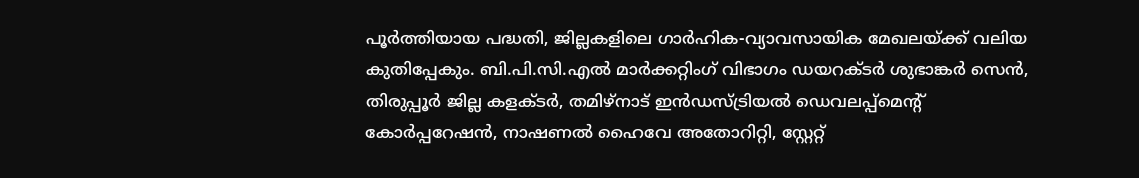പൂർത്തിയായ പദ്ധതി, ജില്ലകളിലെ ഗാർഹിക-വ്യാവസായിക മേഖലയ്ക്ക് വലിയ കുതിപ്പേകും. ബി.പി.സി.എൽ മാർക്കറ്റിംഗ് വിഭാഗം ഡയറക്ടർ ശുഭാങ്കർ സെൻ, തിരുപ്പൂർ ജില്ല കളക്ടർ, തമിഴ്നാട് ഇൻഡസ്ട്രിയൽ ഡെവലപ്പ്മെന്റ് കോർപ്പറേഷൻ, നാഷണൽ ഹൈവേ അതോറിറ്റി, സ്റ്റേറ്റ്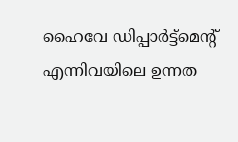ഹൈവേ ഡിപ്പാർട്ട്മെന്റ് എന്നിവയിലെ ഉന്നത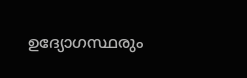ഉദ്യോഗസ്ഥരും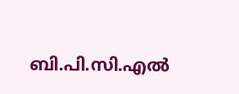ബി.പി.സി.എൽ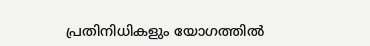പ്രതിനിധികളും യോഗത്തിൽ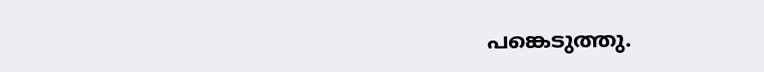പങ്കെടുത്തു.